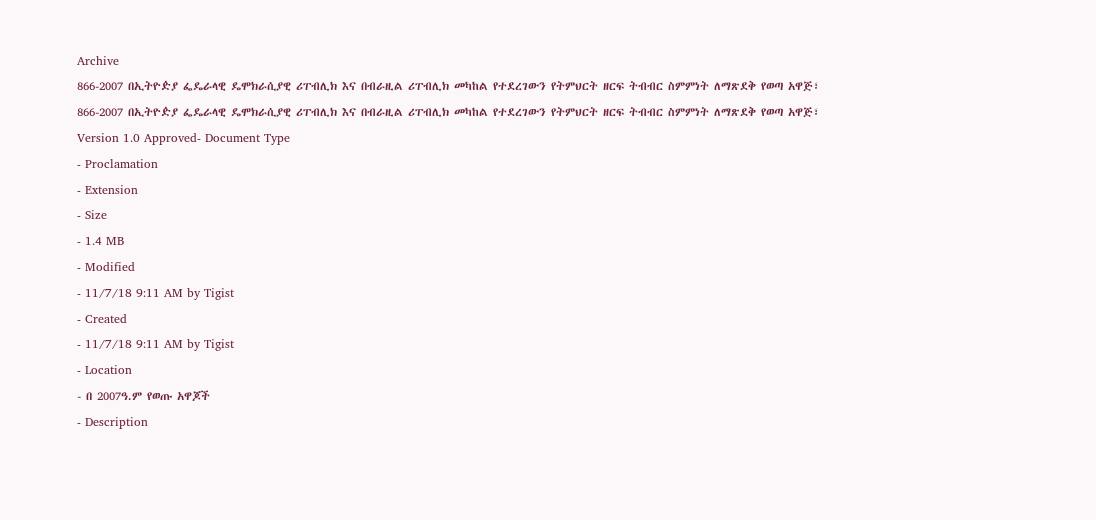Archive
866-2007 በኢትዮዽያ ፌዴራላዊ ዴሞክራሲያዊ ሪፐብሊክ እና በብራዚል ሪፐብሊክ መካከል የተደረገውን የትምህርት ዘርፍ ትብብር ስምምነት ለማጽደቅ የወጣ አዋጅ፣
866-2007 በኢትዮዽያ ፌዴራላዊ ዴሞክራሲያዊ ሪፐብሊክ እና በብራዚል ሪፐብሊክ መካከል የተደረገውን የትምህርት ዘርፍ ትብብር ስምምነት ለማጽደቅ የወጣ አዋጅ፣
Version 1.0 Approved- Document Type
- Proclamation
- Extension
- Size
- 1.4 MB
- Modified
- 11/7/18 9:11 AM by Tigist
- Created
- 11/7/18 9:11 AM by Tigist
- Location
- በ 2007ዓ.ም የወጡ አዋጆች
- Description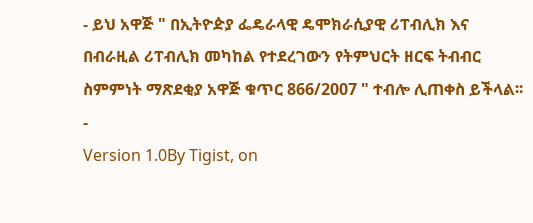- ይህ አዋጅ " በኢትዮዽያ ፌዴራላዊ ዴሞክራሲያዊ ሪፐብሊክ እና በብራዚል ሪፐብሊክ መካከል የተደረገውን የትምህርት ዘርፍ ትብብር ስምምነት ማጽደቂያ አዋጅ ቁጥር 866/2007 " ተብሎ ሊጠቀስ ይችላል፡፡
-
Version 1.0By Tigist, on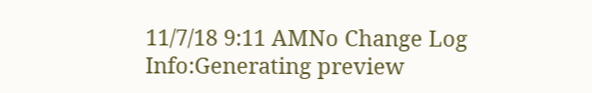11/7/18 9:11 AMNo Change Log
Info:Generating preview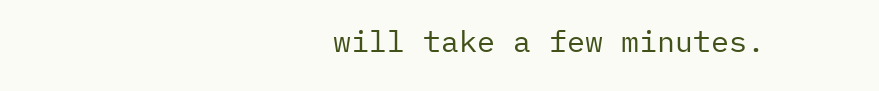will take a few minutes.